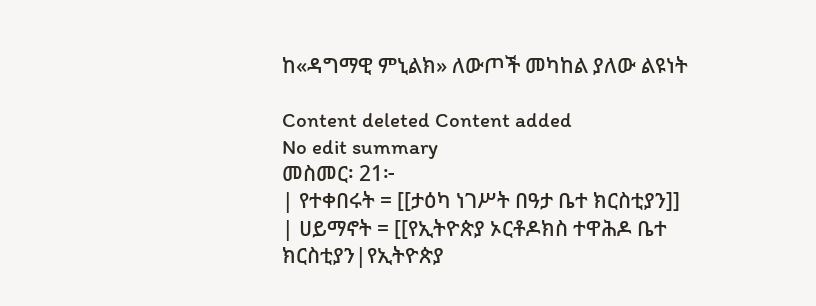ከ«ዳግማዊ ምኒልክ» ለውጦች መካከል ያለው ልዩነት

Content deleted Content added
No edit summary
መስመር፡ 21፦
| የተቀበሩት = [[ታዕካ ነገሥት በዓታ ቤተ ክርስቲያን]]
| ሀይማኖት = [[የኢትዮጵያ ኦርቶዶክስ ተዋሕዶ ቤተ ክርስቲያን|የኢትዮጵያ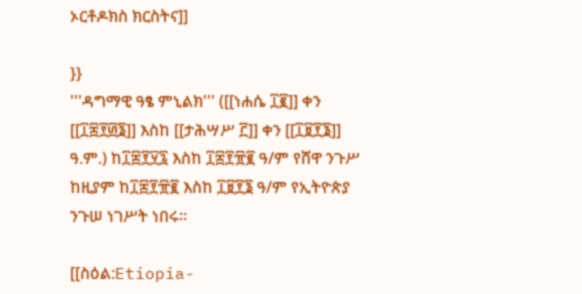ኦርቶዶክስ ክርስትና]]

}}
'''ዳግማዊ ዓፄ ምኒልክ''' ([[ነሐሴ ፲፪]] ቀን [[፲፰፻፴፮]] እስከ [[ታሕሣሥ ፫]] ቀን [[፲፱፻፮]] ዓ.ም.) ከ፲፰፻፶፯ እስከ ፲፰፻፹፪ ዓ/ም የሸዋ ንጉሥ ከዚያም ከ፲፰፻፹፪ እስከ ፲፱፻፮ ዓ/ም የኢትዮጵያ ንጉሠ ነገሥት ነበሩ።

[[ስዕል:Etiopia-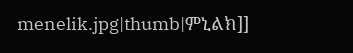menelik.jpg|thumb|ምኒልክ]]